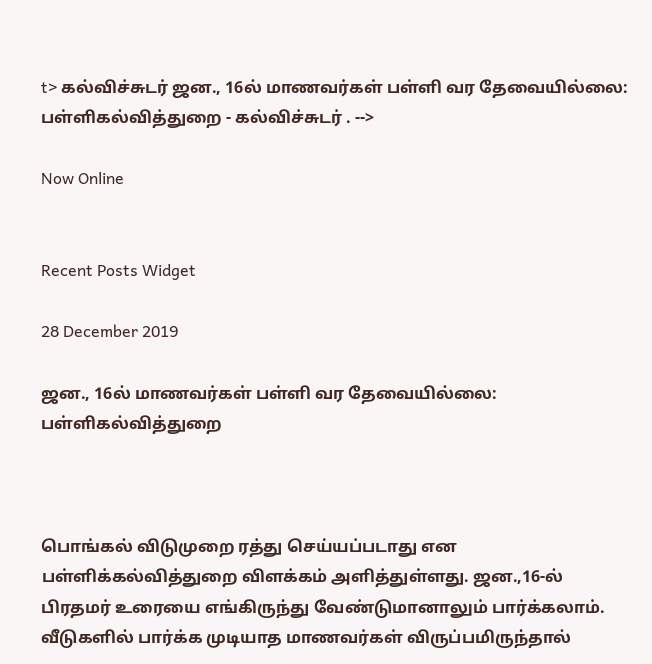t> கல்விச்சுடர் ஜன., 16ல் மாணவர்கள் பள்ளி வர தேவையில்லை: பள்ளிகல்வித்துறை - கல்விச்சுடர் . -->

Now Online


Recent Posts Widget

28 December 2019

ஜன., 16ல் மாணவர்கள் பள்ளி வர தேவையில்லை: பள்ளிகல்வித்துறை



பொங்கல் விடுமுறை ரத்து செய்யப்படாது என பள்ளிக்கல்வித்துறை விளக்கம் அளித்துள்ளது. ஜன.,16-ல் பிரதமர் உரையை எங்கிருந்து வேண்டுமானாலும் பார்க்கலாம். வீடுகளில் பார்க்க முடியாத மாணவர்கள் விருப்பமிருந்தால்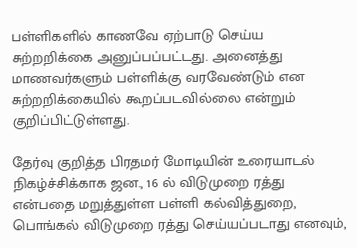பள்ளிகளில் காணவே ஏற்பாடு செய்ய சுற்றறிக்கை அனுப்பப்பட்டது. அனைத்து மாணவர்களும் பள்ளிக்கு வரவேண்டும் என சுற்றறிக்கையில் கூறப்படவில்லை என்றும் குறிப்பிட்டுள்ளது.

தேர்வு குறித்த பிரதமர் மோடியின் உரையாடல் நிகழ்ச்சிக்காக ஜன., 16 ல் விடுமுறை ரத்து என்பதை மறுத்துள்ள பள்ளி கல்வித்துறை, பொங்கல் விடுமுறை ரத்து செய்யப்படாது எனவும்,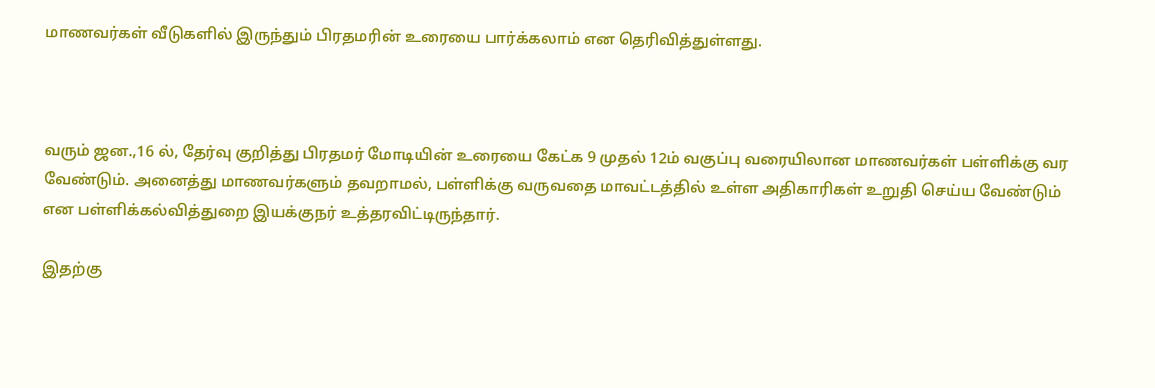மாணவர்கள் வீடுகளில் இருந்தும் பிரதமரின் உரையை பார்க்கலாம் என தெரிவித்துள்ளது.



வரும் ஜன.,16 ல், தேர்வு குறித்து பிரதமர் மோடியின் உரையை கேட்க 9 முதல் 12ம் வகுப்பு வரையிலான மாணவர்கள் பள்ளிக்கு வர வேண்டும். அனைத்து மாணவர்களும் தவறாமல், பள்ளிக்கு வருவதை மாவட்டத்தில் உள்ள அதிகாரிகள் உறுதி செய்ய வேண்டும் என பள்ளிக்கல்வித்துறை இயக்குநர் உத்தரவிட்டிருந்தார்.

இதற்கு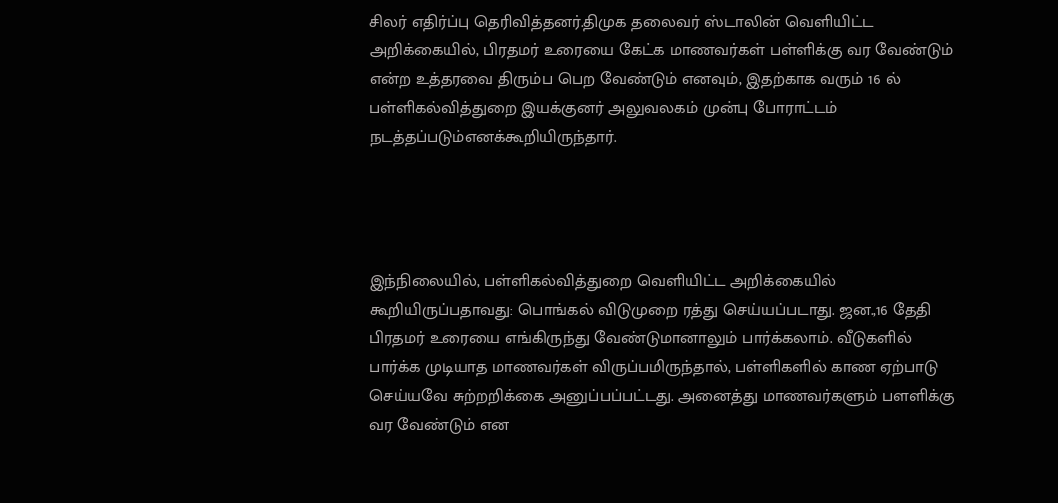சிலர் எதிர்ப்பு தெரிவித்தனர்.திமுக தலைவர் ஸ்டாலின் வெளியிட்ட அறிக்கையில், பிரதமர் உரையை கேட்க மாணவர்கள் பள்ளிக்கு வர வேண்டும் என்ற உத்தரவை திரும்ப பெற வேண்டும் எனவும், இதற்காக வரும் 16 ல் பள்ளிகல்வித்துறை இயக்குனர் அலுவலகம் முன்பு போராட்டம் நடத்தப்படும்எனக்கூறியிருந்தார்.




இந்நிலையில், பள்ளிகல்வித்துறை வெளியிட்ட அறிக்கையில் கூறியிருப்பதாவது: பொங்கல் விடுமுறை ரத்து செய்யப்படாது. ஜன.,16 தேதி பிரதமர் உரையை எங்கிருந்து வேண்டுமானாலும் பார்க்கலாம். வீடுகளில் பார்க்க முடியாத மாணவர்கள் விருப்பமிருந்தால், பள்ளிகளில் காண ஏற்பாடு செய்யவே சுற்றறிக்கை அனுப்பப்பட்டது. அனைத்து மாணவர்களும் பளளிக்கு வர வேண்டும் என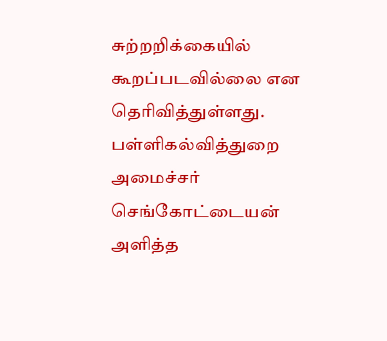சுற்றறிக்கையில் கூறப்படவில்லை என தெரிவித்துள்ளது.
பள்ளிகல்வித்துறை அமைச்சர் செங்கோட்டையன் அளித்த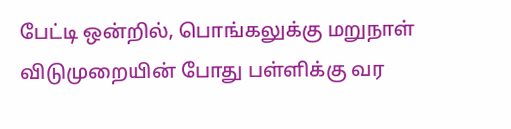பேட்டி ஒன்றில், பொங்கலுக்கு மறுநாள் விடுமுறையின் போது பள்ளிக்கு வர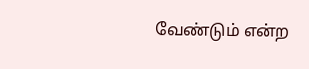வேண்டும் என்ற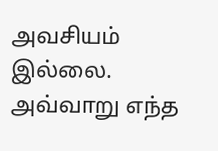அவசியம் இல்லை. அவ்வாறு எந்த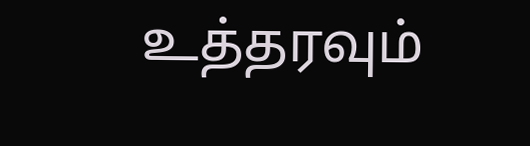உத்தரவும்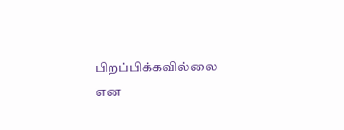பிறப்பிக்கவில்லை என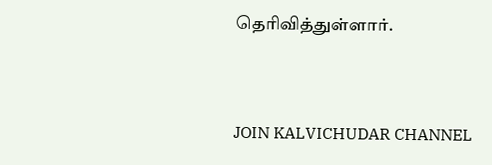தெரிவித்துள்ளார்.


JOIN KALVICHUDAR CHANNEL